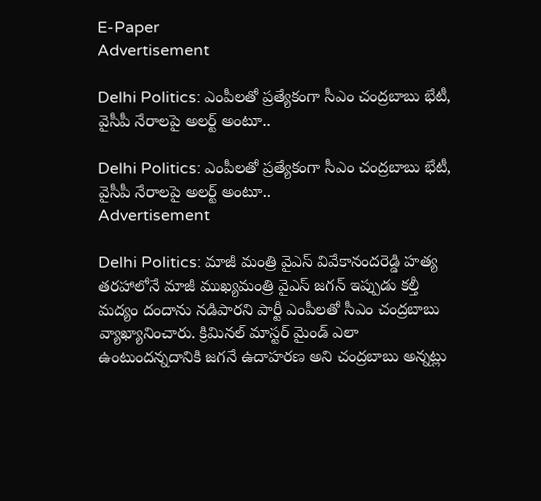E-Paper
Advertisement

Delhi Politics: ఎంపీలతో ప్రత్యేకంగా సీఎం చంద్రబాబు భేటీ, వైసీపీ నేరాలపై అలర్ట్ అంటూ..

Delhi Politics: ఎంపీలతో ప్రత్యేకంగా సీఎం చంద్రబాబు భేటీ, వైసీపీ నేరాలపై అలర్ట్ అంటూ..
Advertisement

Delhi Politics: మాజీ మంత్రి వైఎస్‌ వివేకానందరెడ్డి హత్య తరహాలోనే మాజీ ముఖ్యమంత్రి వైఎస్‌ జగన్‌ ఇప్పుడు కల్తీ మద్యం దందాను నడిపారని పార్టీ ఎంపీలతో సీఎం చంద్రబాబు వ్యాఖ్యానించారు. క్రిమినల్‌ మాస్టర్‌ మైండ్‌ ఎలా ఉంటుందన్నదానికి జగనే ఉదాహరణ అని చంద్రబాబు అన్నట్లు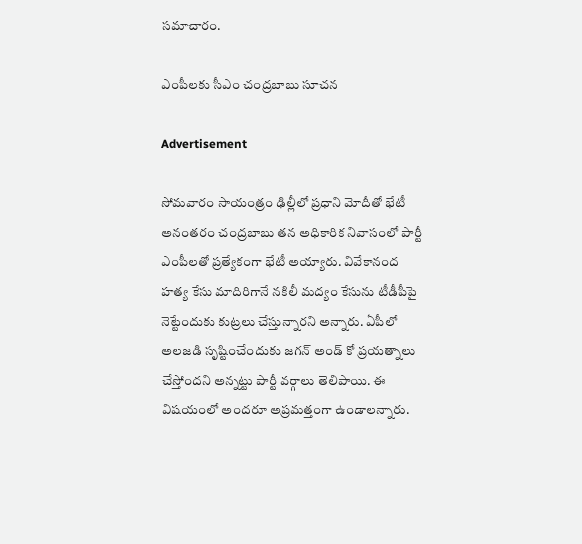సమాచారం.

ఎంపీలకు సీఎం చంద్రబాబు సూచన

Advertisement

సోమవారం సాయంత్రం ఢిల్లీలో ప్రధాని మోదీతో భేటీ అనంతరం చంద్రబాబు తన అధికారిక నివాసంలో పార్టీ ఎంపీలతో ప్రత్యేకంగా భేటీ అయ్యారు. వివేకానంద హత్య కేసు మాదిరిగానే నకిలీ మద్యం కేసును టీడీపీపై నెట్టేందుకు కుట్రలు చేస్తున్నారని అన్నారు. ఏపీలో అలజడి సృష్టించేందుకు జగన్‌ అండ్ కో ప్రయత్నాలు చేస్తోందని అన్నట్టు పార్టీ వర్గాలు తెలిపాయి. ఈ విషయంలో అందరూ అప్రమత్తంగా ఉండాలన్నారు.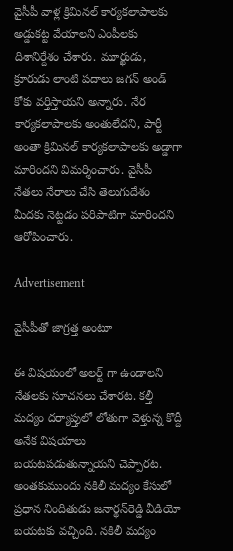వైసీపీ వాళ్ల క్రిమినల్‌ కార్యకలాపాలకు అడ్డుకట్ట వేయాలని ఎంపీలకు దిశానిర్దేశం చేశారు. మూర్ఖుడు, క్రూరుడు లాంటి పదాలు జగన్‌ అండ్ కోకు వర్తిస్తాయని అన్నారు. నేర కార్యకలాపాలకు అంతులేదని, పార్టీ అంతా క్రిమినల్‌ కార్యకలాపాలకు అడ్డాగా మారిందని విమర్శించారు. వైసీపీ నేతలు నేరాలు చేసి తెలుగుదేశం మీదకు నెట్టడం పరిపాటిగా మారిందని ఆరోపించారు.

Advertisement

వైసీపీతో జాగ్రత్త అంటూ

ఈ విషయంలో అలర్ట్ గా ఉండాలని నేతలకు సూచనలు చేశారట. కల్తీ మద్యం దర్యాప్తులో లోతుగా వెళ్తున్న కొద్దీ అనేక విషయాలు బయటపడుతున్నాయని చెప్పారట. అంతకుముందు నకిలీ మద్యం కేసులో ప్రధాన నిందితుడు జనార్థన్‌రెడ్డి వీడియో బయటకు వచ్చింది. నకిలీ మద్యం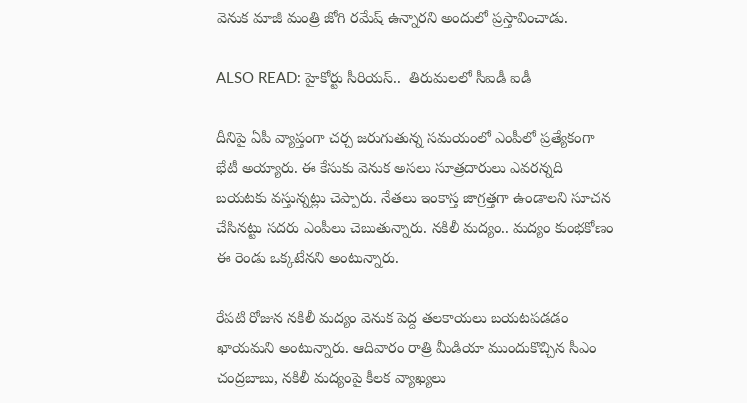వెనుక మాజీ మంత్రి జోగి రమేష్ ఉన్నారని అందులో ప్రస్తావించాడు.

ALSO READ: హైకోర్టు సీరియస్..  తిరుమలలో సీఐడీ ఐడీ

దీనిపై ఏపీ వ్యాప్తంగా చర్చ జరుగుతున్న సమయంలో ఎంపీలో ప్రత్యేకంగా భేటీ అయ్యారు. ఈ కేసుకు వెనుక అసలు సూత్రదారులు ఎవరన్నది బయటకు వస్తున్నట్లు చెప్పారు. నేతలు ఇంకాస్త జాగ్రత్తగా ఉండాలని సూచన చేసినట్టు సదరు ఎంపీలు చెబుతున్నారు. నకిలీ మద్యం.. మద్యం కుంభకోణం ఈ రెండు ఒక్కటేనని అంటున్నారు.

రేపటి రోజున నకిలీ మద్యం వెనుక పెద్ద తలకాయలు బయటపడడం ఖాయమని అంటున్నారు. ఆదివారం రాత్రి మీడియా ముందుకొచ్చిన సీఎం చంద్రబాబు, నకిలీ మద్యంపై కీలక వ్యాఖ్యలు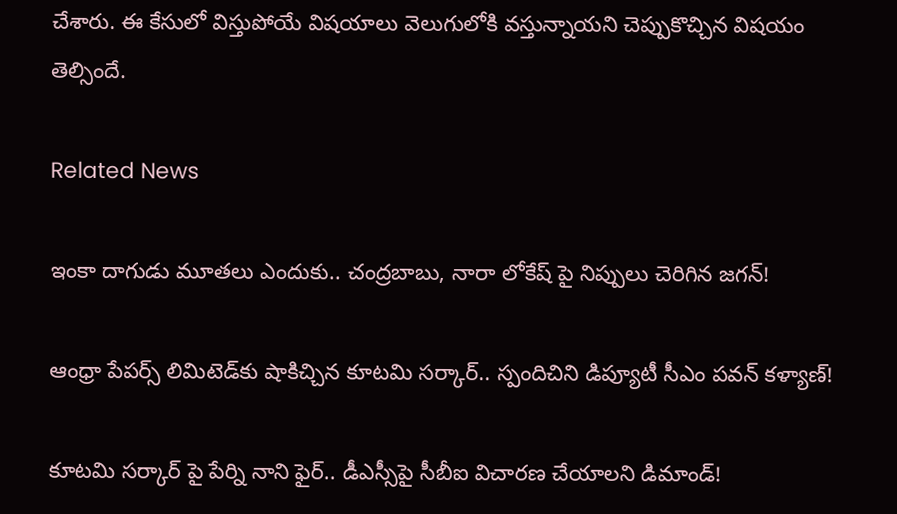చేశారు. ఈ కేసులో విస్తుపోయే విషయాలు వెలుగులోకి వస్తున్నాయని చెప్పుకొచ్చిన విషయం తెల్సిందే.

Related News

ఇంకా దాగుడు మూతలు ఎందుకు.. చంద్రబాబు, నారా లోకేష్ పై నిప్పులు చెరిగిన జగన్!

ఆంధ్రా పేపర్స్ లిమిటెడ్‌కు షాకిచ్చిన కూటమి సర్కార్.. స్పందిచిని డిప్యూటీ సీఎం పవన్ కళ్యాణ్!

కూటమి సర్కార్ పై పేర్ని నాని ఫైర్.. డీఎస్సీపై సీబీఐ విచారణ చేయాలని డిమాండ్!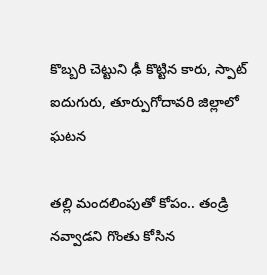కొబ్బరి చెట్టుని ఢీ కొట్టిన కారు, స్పాట్ ఐదుగురు, తూర్పుగోదావరి జిల్లాలో ఘటన

తల్లి మందలింపుతో కోపం.. తండ్రి నవ్వాడని గొంతు కోసిన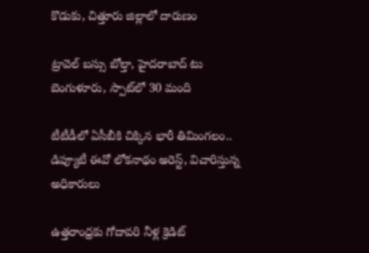కొడుకు, చిత్తూరు జిల్లాలో దారుణం

ట్రావెల్ బస్సు బోల్తా, హైదరాబాద్ టు బెంగుళూరు, స్పాట్‌లో 30 మంది

టీటీడీలో ఏసీబీకి చిక్కిన భారీ తిమింగలం.. డిప్యూటీ ఈవో లోకనాథం అరెస్ట్, విచారిస్తున్న అధికారులు

ఉత్తరాంధ్రకు గోదావరి నీళ్ల క్రెడిట్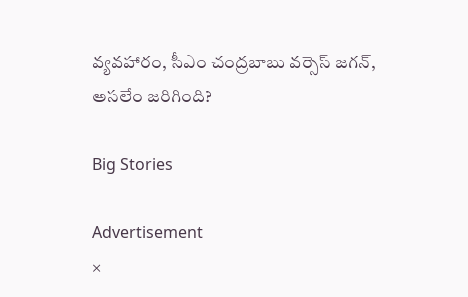వ్యవహారం, సీఎం చంద్రబాబు వర్సెస్ జగన్, అసలేం జరిగింది?

Big Stories

Advertisement
×